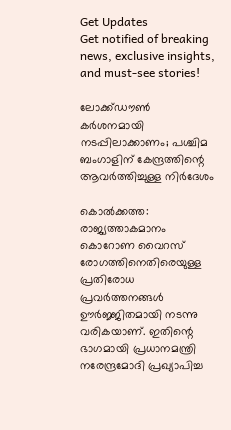Get Updates
Get notified of breaking news, exclusive insights, and must-see stories!

ലോക്ക്ഡൗണ്‍ കര്‍ശനമായി നടപ്പിലാക്കാണം; പശ്ചിമ ബംഗാളിന് കേന്ദ്രത്തിന്റെ ആവര്‍ത്തിച്ചുള്ള നിര്‍ദേശം

കൊല്‍ക്കത്ത: രാജ്യത്താകമാനം കൊറോണ വൈറസ് രോഗത്തിനെതിരെയുള്ള പ്രതിരോധ പ്രവര്‍ത്തനങ്ങള്‍ ഊര്‍ജ്ജിതമായി നടന്നു വരികയാണ്. ഇതിന്റെ ഭാഗമായി പ്രധാനമന്ത്രി നരേന്ദ്രമോദി പ്രഖ്യാപിച്ച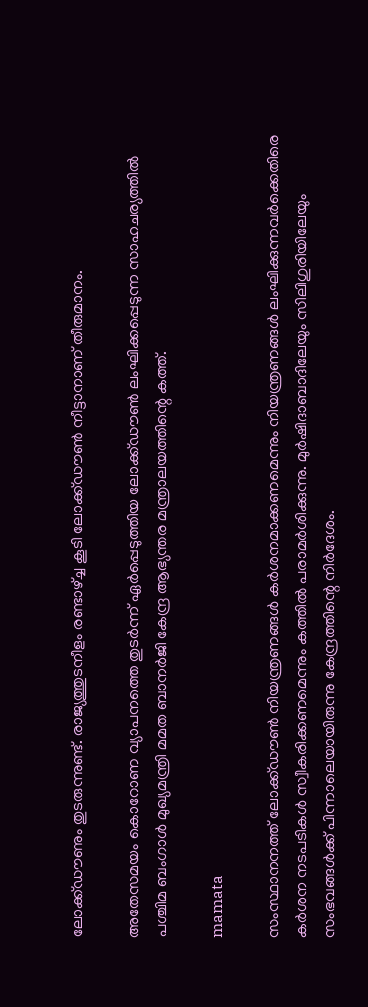ലോക്ക്ഡൗണും തുടരുന്നുണ്ട്. രാജ്യത്തുടനീളം രണ്ടാഴ്ച്ച കൂടി ലോക്ക്ഡൗണ്‍ നീട്ടാനാണ് തീരുമാനം.

അതേസമയം കൊറോണ വ്യാപനത്തെ തുടര്‍ന്ന് ഏര്‍പ്പെടുത്തിയ ലോക്ക്ഡൗണ്‍ ലംഘിക്കപ്പെടുന്ന സാഹചര്യത്തില്‍ പശ്ചിമ ബംഗാള്‍ മുഖ്യമന്ത്രി മമത ബാനര്‍ജി കേന്ദ്ര ആഭ്യന്തര മന്ത്രാലയത്തിന്റെ കത്ത്.

mamata

സംസ്ഥാനനത്ത് ലോക്ക്ഡൗണ്‍ നിയന്ത്രണങ്ങള്‍ കര്‍ശനമാക്കണമെന്നും നിയന്ത്രണങ്ങള്‍ ലംഘിക്കുന്നവര്‍ക്കെതിരെ കര്‍ശന നടപടികള്‍ സ്വീകരിക്കണമെന്നും കത്തില്‍ പരാമര്‍ശിക്കുന്നു. മുര്‍ഷിദാബാദിലേയും സിലിഗുരിയിലേയും സംഭവങ്ങള്‍ക്ക് പിന്നാലെയായിരുന്നു കേന്ദ്രത്തിന്റെ നിര്‍ദേശം.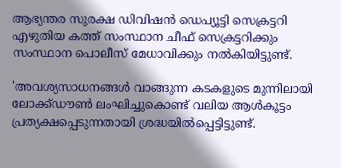ആഭ്യന്തര സുരക്ഷ ഡിവിഷന്‍ ഡെപ്യൂട്ടി സെക്രട്ടറി എഴുതിയ കത്ത് സംസ്ഥാന ചീഫ് സെക്രട്ടറിക്കും സംസ്ഥാന പൊലീസ് മേധാവിക്കും നല്‍കിയിട്ടുണ്ട്.

'അവശ്യസാധനങ്ങള്‍ വാങ്ങുന്ന കടകളുടെ മുന്നിലായി ലോക്ക്ഡൗണ്‍ ലംഘിച്ചുകൊണ്ട് വലിയ ആള്‍കൂട്ടം പ്രത്യക്ഷപ്പെടുന്നതായി ശ്രദ്ധയില്‍പ്പെട്ടിട്ടുണ്ട്.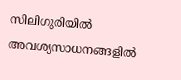സിലിഗുരിയില്‍ അവശ്യസാധനങ്ങളില്‍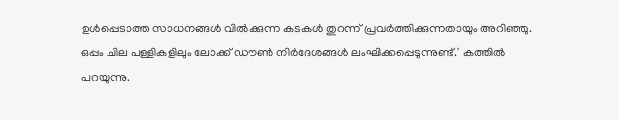ഉള്‍പ്പെടാത്ത സാധനങ്ങള്‍ വില്‍ക്കുന്ന കടകള്‍ തുറന്ന് പ്രവര്‍ത്തിക്കുന്നതായും അറിഞ്ഞു. ഒപ്പം ചില പള്ളികളിലും ലോക്ക് ഡൗണ്‍ നിര്‍ദേശങ്ങള്‍ ലംഘിക്കപ്പെടുന്നുണ്ട്.' കത്തില്‍ പറയുന്നു.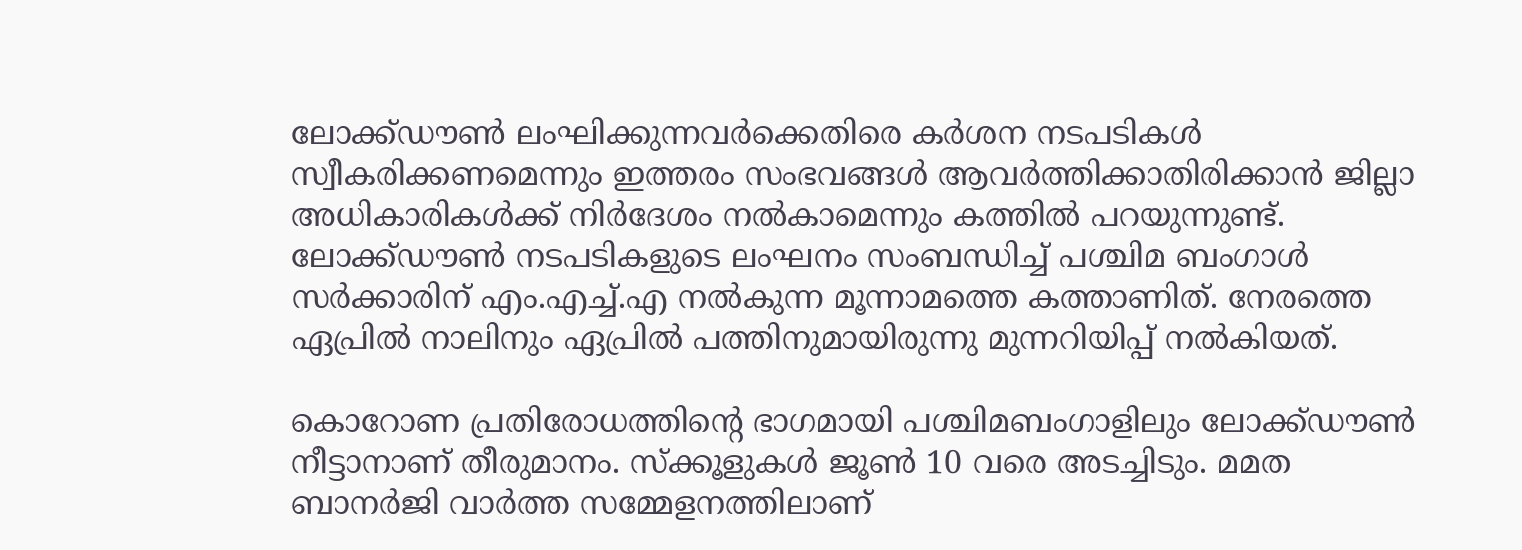ലോക്ക്ഡൗണ്‍ ലംഘിക്കുന്നവര്‍ക്കെതിരെ കര്‍ശന നടപടികള്‍ സ്വീകരിക്കണമെന്നും ഇത്തരം സംഭവങ്ങള്‍ ആവര്‍ത്തിക്കാതിരിക്കാന്‍ ജില്ലാ അധികാരികള്‍ക്ക് നിര്‍ദേശം നല്‍കാമെന്നും കത്തില്‍ പറയുന്നുണ്ട്. ലോക്ക്ഡൗണ്‍ നടപടികളുടെ ലംഘനം സംബന്ധിച്ച് പശ്ചിമ ബംഗാള്‍ സര്‍ക്കാരിന് എം.എച്ച്.എ നല്‍കുന്ന മൂന്നാമത്തെ കത്താണിത്. നേരത്തെ ഏപ്രില്‍ നാലിനും ഏപ്രില്‍ പത്തിനുമായിരുന്നു മുന്നറിയിപ്പ് നല്‍കിയത്.

കൊറോണ പ്രതിരോധത്തിന്റെ ഭാഗമായി പശ്ചിമബംഗാളിലും ലോക്ക്ഡൗണ്‍ നീട്ടാനാണ് തീരുമാനം. സ്‌ക്കൂളുകള്‍ ജൂണ്‍ 10 വരെ അടച്ചിടും. മമത ബാനര്‍ജി വാര്‍ത്ത സമ്മേളനത്തിലാണ്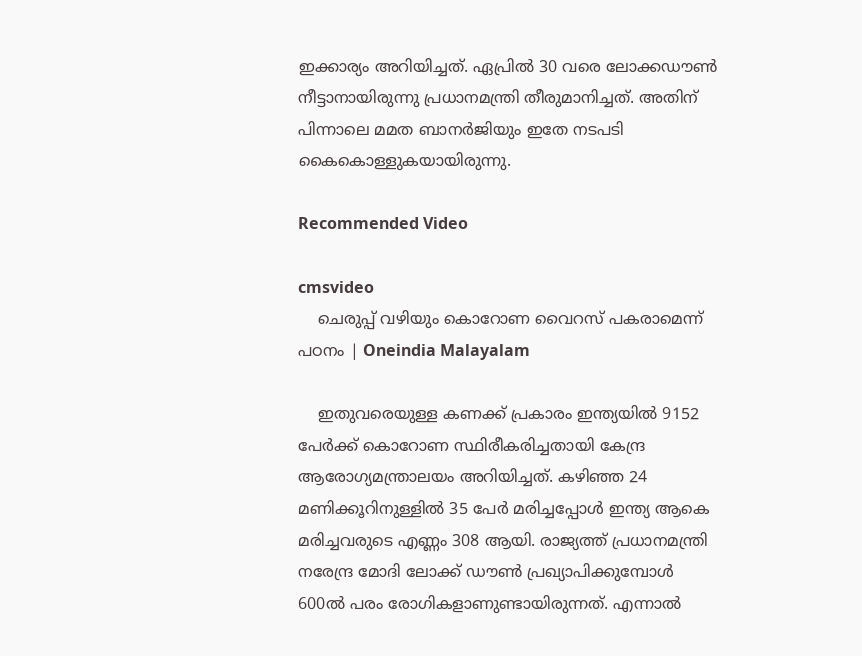ഇക്കാര്യം അറിയിച്ചത്. ഏപ്രില്‍ 30 വരെ ലോക്കഡൗണ്‍ നീട്ടാനായിരുന്നു പ്രധാനമന്ത്രി തീരുമാനിച്ചത്. അതിന് പിന്നാലെ മമത ബാനര്‍ജിയും ഇതേ നടപടി കൈകൊള്ളുകയായിരുന്നു.

Recommended Video

cmsvideo
    ചെരുപ്പ് വഴിയും കൊറോണ വൈറസ് പകരാമെന്ന് പഠനം | Oneindia Malayalam

    ഇതുവരെയുള്ള കണക്ക് പ്രകാരം ഇന്ത്യയില്‍ 9152 പേര്‍ക്ക് കൊറോണ സ്ഥിരീകരിച്ചതായി കേന്ദ്ര ആരോഗ്യമന്ത്രാലയം അറിയിച്ചത്. കഴിഞ്ഞ 24 മണിക്കൂറിനുള്ളില്‍ 35 പേര്‍ മരിച്ചപ്പോള്‍ ഇന്ത്യ ആകെ മരിച്ചവരുടെ എണ്ണം 308 ആയി. രാജ്യത്ത് പ്രധാനമന്ത്രി നരേന്ദ്ര മോദി ലോക്ക് ഡൗണ്‍ പ്രഖ്യാപിക്കുമ്പോള്‍ 600ല്‍ പരം രോഗികളാണുണ്ടായിരുന്നത്. എന്നാല്‍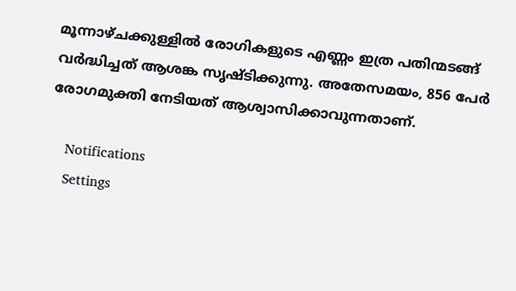മൂന്നാഴ്ചക്കുള്ളില്‍ രോഗികളുടെ എണ്ണം ഇത്ര പതിന്മടങ്ങ് വര്‍ദ്ധിച്ചത് ആശങ്ക സൃഷ്ടിക്കുന്നു. അതേസമയം, 856 പേര്‍ രോഗമുക്തി നേടിയത് ആശ്വാസിക്കാവുന്നതാണ്.

    Notifications
    Settings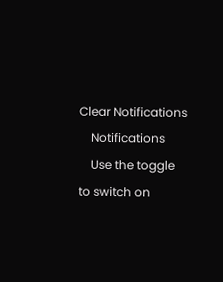Clear Notifications
    Notifications
    Use the toggle to switch on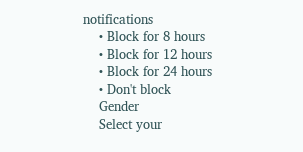notifications
    • Block for 8 hours
    • Block for 12 hours
    • Block for 24 hours
    • Don't block
    Gender
    Select your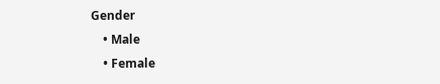Gender
    • Male
    • Female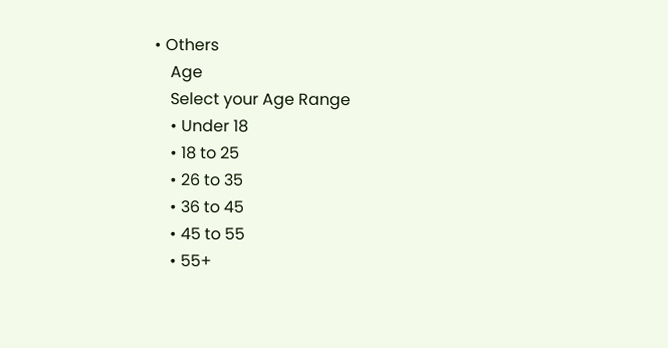• Others
    Age
    Select your Age Range
    • Under 18
    • 18 to 25
    • 26 to 35
    • 36 to 45
    • 45 to 55
    • 55+